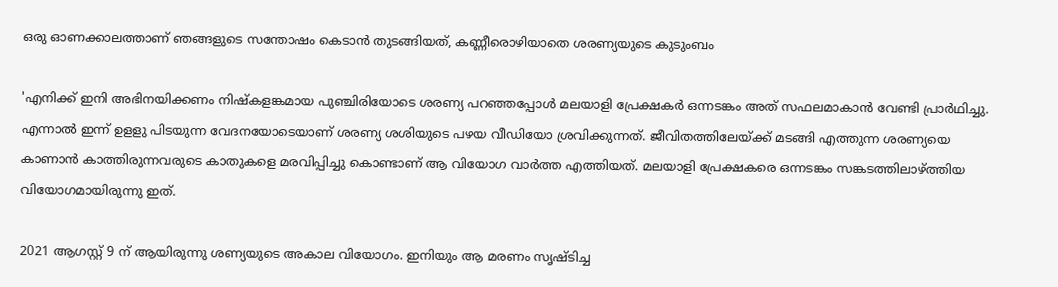ഒരു ഓണക്കാലത്താണ് ഞങ്ങളുടെ സന്തോഷം കെടാന്‍ തുടങ്ങിയത്, കണ്ണീരൊഴിയാതെ ശരണ്യയുടെ കുടുംബം

'എനിക്ക് ഇനി അഭിനയിക്കണം നിഷ്‌കളങ്കമായ പുഞ്ചിരിയോടെ ശരണ്യ പറഞ്ഞപ്പോള്‍ മലയാളി പ്രേക്ഷകര്‍ ഒന്നടങ്കം അത് സഫലമാകാന്‍ വേണ്ടി പ്രാര്‍ഥിച്ചു. എന്നാല്‍ ഇന്ന് ഉളളു പിടയുന്ന വേദനയോടെയാണ് ശരണ്യ ശശിയുടെ പഴയ വീഡിയോ ശ്രവിക്കുന്നത്. ജീവിതത്തിലേയ്ക്ക് മടങ്ങി എത്തുന്ന ശരണ്യയെ കാണാന്‍ കാത്തിരുന്നവരുടെ കാതുകളെ മരവിപ്പിച്ചു കൊണ്ടാണ് ആ വിയോഗ വാര്‍ത്ത എത്തിയത്. മലയാളി പ്രേക്ഷകരെ ഒന്നടങ്കം സങ്കടത്തിലാഴ്ത്തിയ വിയോഗമായിരുന്നു ഇത്.

2021 ആഗസ്റ്റ് 9 ന് ആയിരുന്നു ശണ്യയുടെ അകാല വിയോഗം. ഇനിയും ആ മരണം സൃഷ്ടിച്ച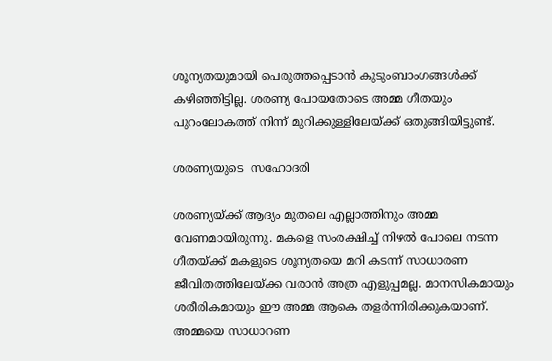ശൂന്യതയുമായി പെരുത്തപ്പെടാന്‍ കുടുംബാംഗങ്ങള്‍ക്ക് കഴിഞ്ഞിട്ടില്ല. ശരണ്യ പോയതോടെ അമ്മ ഗീതയും പുറംലോകത്ത് നിന്ന് മുറിക്കുള്ളിലേയ്ക്ക് ഒതുങ്ങിയിട്ടുണ്ട്.

ശരണ്യയുടെ  സഹോദരി

ശരണ്യയ്ക്ക് ആദ്യം മുതലെ എല്ലാത്തിനും അമ്മ വേണമായിരുന്നു. മകളെ സംരക്ഷിച്ച് നിഴല്‍ പോലെ നടന്ന ഗീതയ്ക്ക് മകളുടെ ശൂന്യതയെ മറി കടന്ന് സാധാരണ ജീവിതത്തിലേയ്ക്ക വരാന്‍ അത്ര എളുപ്പമല്ല. മാനസികമായും ശരീരികമായും ഈ അമ്മ ആകെ തളര്‍ന്നിരിക്കുകയാണ്. അമ്മയെ സാധാറണ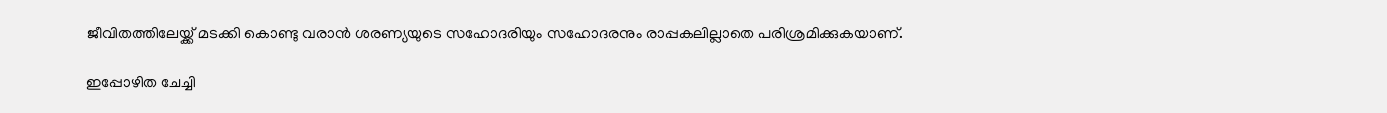ജീവിതത്തിലേയ്ക്ക് മടക്കി കൊണ്ടു വരാന്‍ ശരണ്യയുടെ സഹോദരിയും സഹോദരനും രാപ്പകലില്ലാതെ പരിശ്രമിക്കുകയാണ്.

ഇപ്പോഴിത ചേച്ചി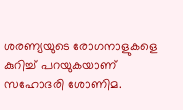ശരണ്യയുടെ രോഗനാളുകളെ കുറിച്ച് പറയുകയാണ് സഹോദരി ശോണിമ.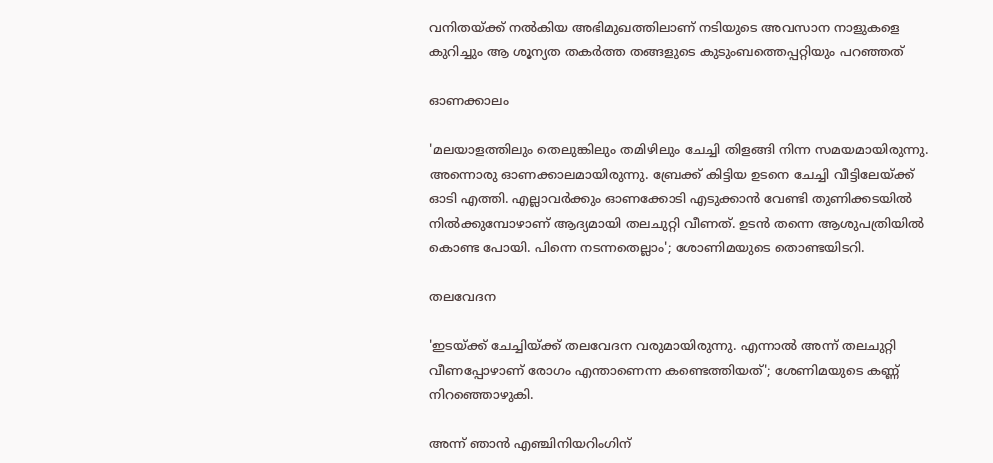വനിതയ്ക്ക് നല്‍കിയ അഭിമുഖത്തിലാണ് നടിയുടെ അവസാന നാളുകളെ കുറിച്ചും ആ ശൂന്യത തകര്‍ത്ത തങ്ങളുടെ കുടുംബത്തെപ്പറ്റിയും പറഞ്ഞത്‌

ഓണക്കാലം

'മലയാളത്തിലും തെലുങ്കിലും തമിഴിലും ചേച്ചി തിളങ്ങി നിന്ന സമയമായിരുന്നു. അന്നൊരു ഓണക്കാലമായിരുന്നു. ബ്രേക്ക് കിട്ടിയ ഉടനെ ചേച്ചി വീട്ടിലേയ്ക്ക് ഓടി എത്തി. എല്ലാവര്‍ക്കും ഓണക്കോടി എടുക്കാന്‍ വേണ്ടി തുണിക്കടയില്‍ നില്‍ക്കുമ്പോഴാണ് ആദ്യമായി തലചുറ്റി വീണത്. ഉടന്‍ തന്നെ ആശുപത്രിയില്‍ കൊണ്ട പോയി. പിന്നെ നടന്നതെല്ലാം'; ശോണിമയുടെ തൊണ്ടയിടറി.

തലവേദന

'ഇടയ്ക്ക് ചേച്ചിയ്ക്ക് തലവേദന വരുമായിരുന്നു. എന്നാല്‍ അന്ന് തലചുറ്റി വീണപ്പോഴാണ് രോഗം എന്താണെന്ന കണ്ടെത്തിയത്'; ശേണിമയുടെ കണ്ണ് നിറഞ്ഞൊഴുകി.

അന്ന് ഞാന്‍ എഞ്ചിനിയറിംഗിന്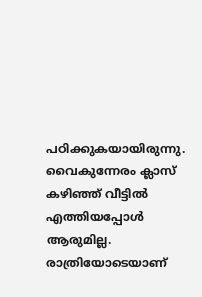പഠിക്കുകയായിരുന്നു. വൈകുന്നേരം ക്ലാസ് കഴിഞ്ഞ് വീട്ടില്‍ എത്തിയപ്പോള്‍ ആരുമില്ല. രാത്രിയോടെയാണ്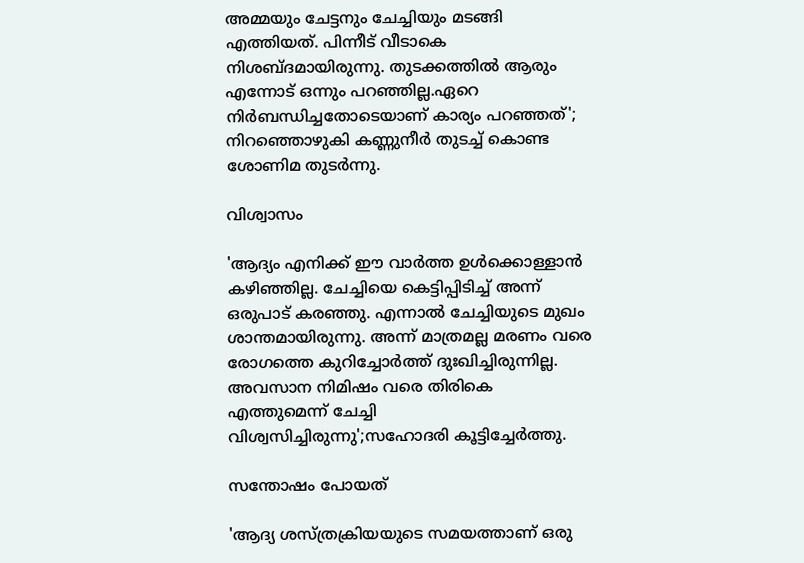അമ്മയും ചേട്ടനും ചേച്ചിയും മടങ്ങി എത്തിയത്. പിന്നീട് വീടാകെ നിശബ്ദമായിരുന്നു. തുടക്കത്തില്‍ ആരും എന്നോട് ഒന്നും പറഞ്ഞില്ല.ഏറെ നിര്‍ബന്ധിച്ചതോടെയാണ് കാര്യം പറഞ്ഞത്'; നിറഞ്ഞൊഴുകി കണ്ണുനീര്‍ തുടച്ച് കൊണ്ട ശോണിമ തുടര്‍ന്നു.

വിശ്വാസം

'ആദ്യം എനിക്ക് ഈ വാര്‍ത്ത ഉള്‍ക്കൊള്ളാന്‍ കഴിഞ്ഞില്ല. ചേച്ചിയെ കെട്ടിപ്പിടിച്ച് അന്ന് ഒരുപാട് കരഞ്ഞു. എന്നാല്‍ ചേച്ചിയുടെ മുഖം ശാന്തമായിരുന്നു. അന്ന് മാത്രമല്ല മരണം വരെ രോഗത്തെ കുറിച്ചോര്‍ത്ത് ദുഃഖിച്ചിരുന്നില്ല. അവസാന നിമിഷം വരെ തിരികെ എത്തുമെന്ന് ചേച്ചി വിശ്വസിച്ചിരുന്നു';സഹോദരി കൂട്ടിച്ചേര്‍ത്തു.

സന്തോഷം പോയത്

'ആദ്യ ശസ്ത്രക്രിയയുടെ സമയത്താണ് ഒരു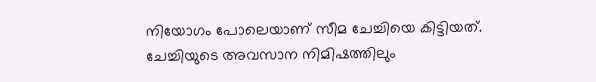നിയോഗം പോലെയാണ് സീമ ചേച്ചിയെ കിട്ടിയത്. ചേച്ചിയുടെ അവസാന നിമിഷത്തിലും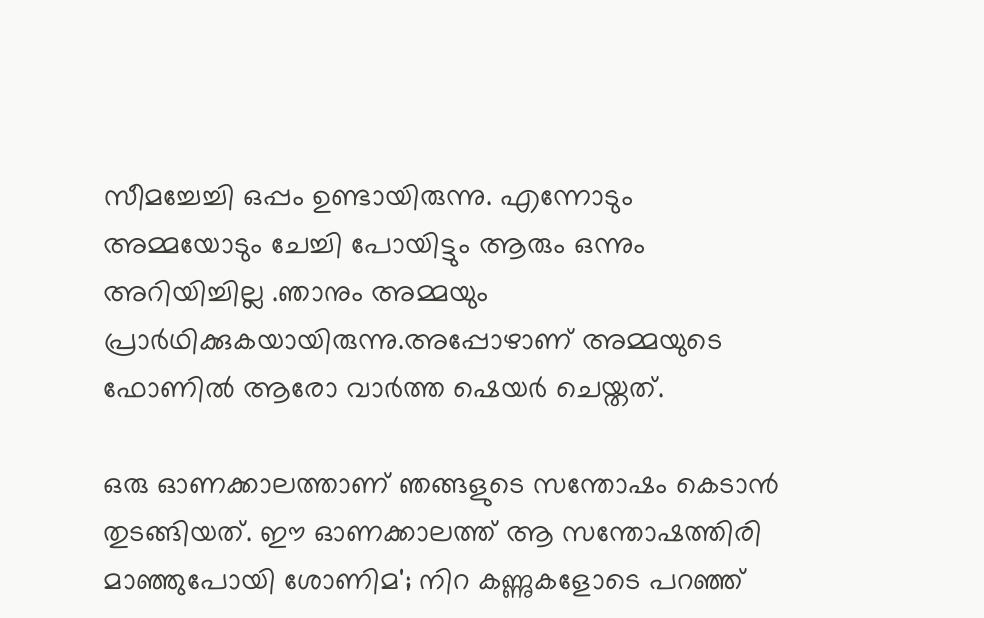സീമച്ചേച്ചി ഒപ്പം ഉണ്ടായിരുന്നു. എന്നോടും അമ്മയോടും ചേച്ചി പോയിട്ടും ആരും ഒന്നും അറിയിച്ചില്ല .ഞാനും അമ്മയും പ്രാര്‍ഥിക്കുകയായിരുന്നു.അപ്പോഴാണ് അമ്മയുടെ ഫോണില്‍ ആരോ വാർത്ത ഷെയര്‍ ചെയ്തത്.

ഒരു ഓണക്കാലത്താണ് ഞങ്ങളുടെ സന്തോഷം കെടാന്‍ തുടങ്ങിയത്. ഈ ഓണക്കാലത്ത് ആ സന്തോഷത്തിരി മാഞ്ഞുപോയി ശോണിമ'; നിറ കണ്ണുകളോടെ പറഞ്ഞ്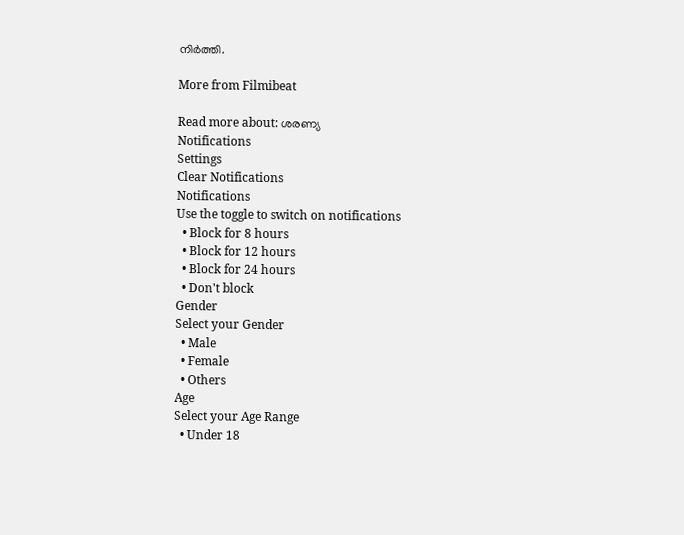നിര്‍ത്തി.

More from Filmibeat

Read more about: ശരണ്യ
Notifications
Settings
Clear Notifications
Notifications
Use the toggle to switch on notifications
  • Block for 8 hours
  • Block for 12 hours
  • Block for 24 hours
  • Don't block
Gender
Select your Gender
  • Male
  • Female
  • Others
Age
Select your Age Range
  • Under 18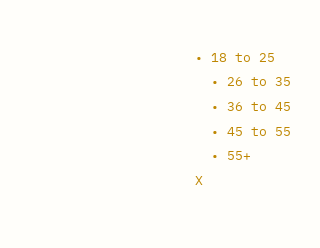• 18 to 25
  • 26 to 35
  • 36 to 45
  • 45 to 55
  • 55+
X